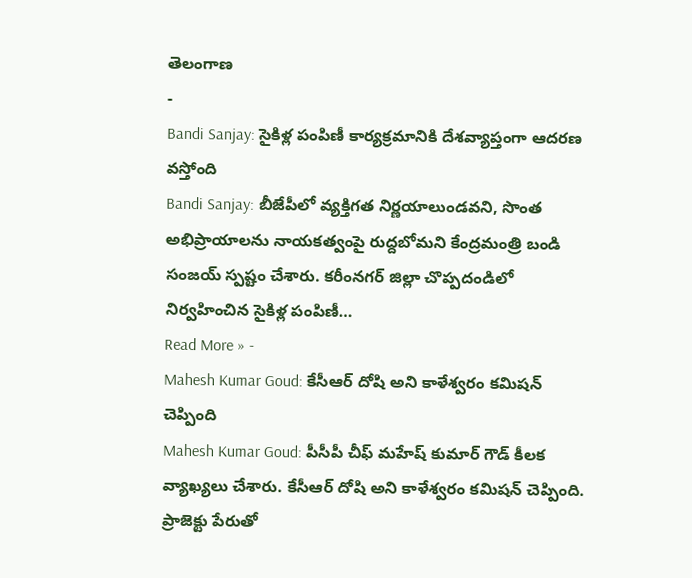తెలంగాణ
-
Bandi Sanjay: సైకిళ్ల పంపిణీ కార్యక్రమానికి దేశవ్యాప్తంగా ఆదరణ వస్తోంది
Bandi Sanjay: బీజేపీలో వ్యక్తిగత నిర్ణయాలుండవని, సొంత అభిప్రాయాలను నాయకత్వంపై రుద్దబోమని కేంద్రమంత్రి బండి సంజయ్ స్పష్టం చేశారు. కరీంనగర్ జిల్లా చొప్పదండిలో నిర్వహించిన సైకిళ్ల పంపిణీ…
Read More » -
Mahesh Kumar Goud: కేసీఆర్ దోషి అని కాళేశ్వరం కమిషన్ చెప్పింది
Mahesh Kumar Goud: పీసీపీ చీఫ్ మహేష్ కుమార్ గౌడ్ కీలక వ్యాఖ్యలు చేశారు. కేసీఆర్ దోషి అని కాళేశ్వరం కమిషన్ చెప్పింది. ప్రాజెక్టు పేరుతో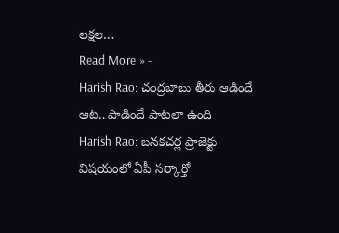లక్షల…
Read More » -
Harish Rao: చంద్రబాబు తీరు ఆడిందే ఆట.. పాడిందే పాటలా ఉంది
Harish Rao: బనకచర్ల ప్రాజెక్టు విషయంలో ఏపీ సర్కార్తో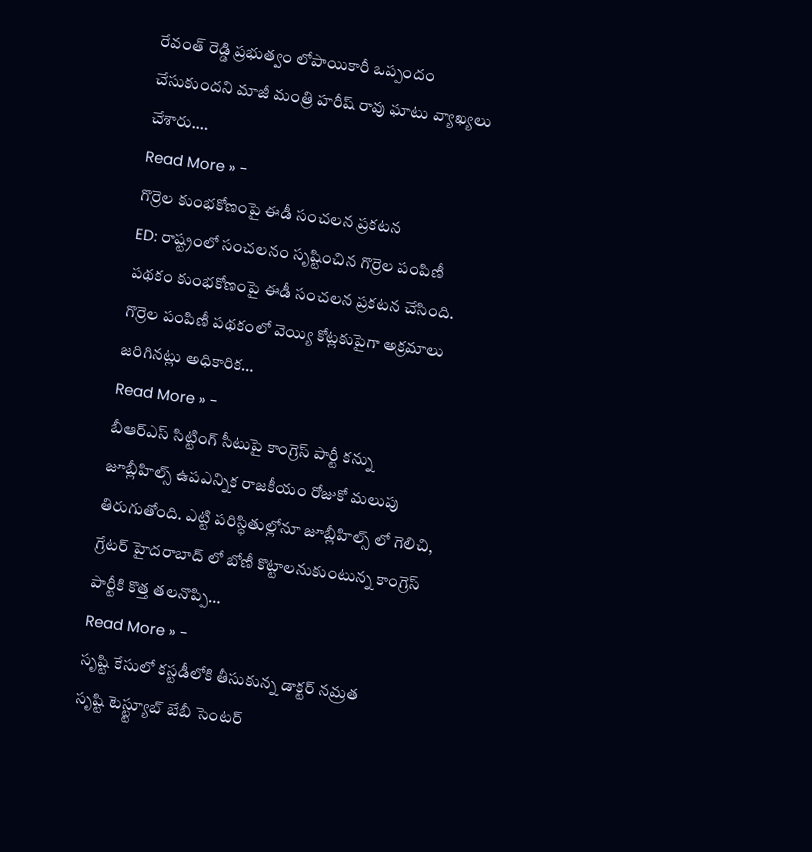రేవంత్ రెడ్డి ప్రభుత్వం లోపాయికారీ ఒప్పందం చేసుకుందని మాజీ మంత్రి హరీష్ రావు ఘాటు వ్యాఖ్యలు చేశారు.…
Read More » -
గొర్రెల కుంభకోణంపై ఈడీ సంచలన ప్రకటన
ED: రాష్ట్రంలో సంచలనం సృష్టించిన గొర్రెల పంపిణీ పథకం కుంభకోణంపై ఈడీ సంచలన ప్రకటన చేసింది. గొర్రెల పంపిణీ పథకంలో వెయ్యి కోట్లకుపైగా అక్రమాలు జరిగినట్లు అధికారిక…
Read More » -
బీఆర్ఎస్ సిట్టింగ్ సీటుపై కాంగ్రెస్ పార్టీ కన్ను
జూబ్లీహిల్స్ ఉపఎన్నిక రాజకీయం రోజుకో మలుపు తిరుగుతోంది. ఎట్టి పరిస్ధితుల్లోనూ జూబ్లీహిల్స్ లో గెలిచి, గ్రేటర్ హైదరాబాద్ లో బోణీ కొట్టాలనుకుంటున్న కాంగ్రెస్ పార్టీకి కొత్త తలనొప్పి…
Read More » -
సృష్టి కేసులో కస్టడీలోకి తీసుకున్న డాక్టర్ నమ్రత
సృష్టి టెస్ట్ట్యూబ్ బేబీ సెంటర్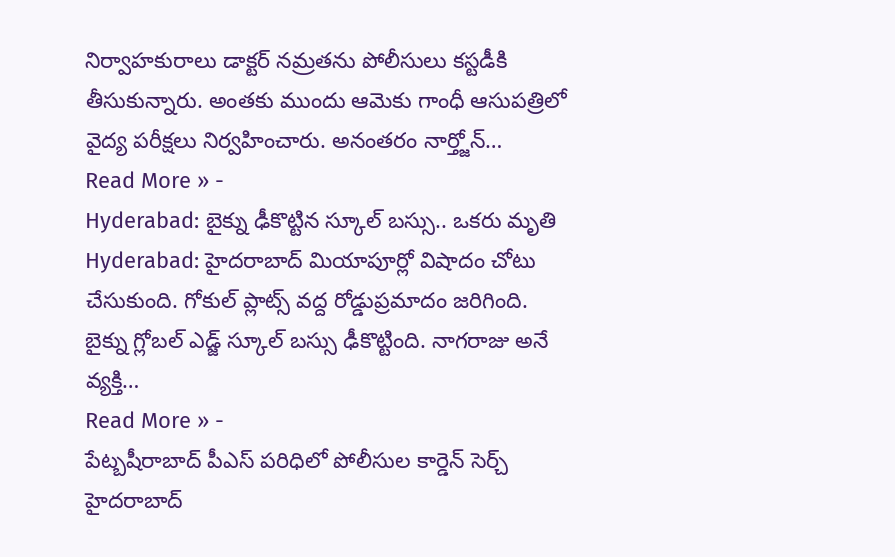నిర్వాహకురాలు డాక్టర్ నమ్రతను పోలీసులు కస్టడీకి తీసుకున్నారు. అంతకు ముందు ఆమెకు గాంధీ ఆసుపత్రిలో వైద్య పరీక్షలు నిర్వహించారు. అనంతరం నార్త్జోన్…
Read More » -
Hyderabad: బైక్ను ఢీకొట్టిన స్కూల్ బస్సు.. ఒకరు మృతి
Hyderabad: హైదరాబాద్ మియాపూర్లో విషాదం చోటు చేసుకుంది. గోకుల్ ప్లాట్స్ వద్ద రోడ్డుప్రమాదం జరిగింది. బైక్ను గ్లోబల్ ఎడ్జ్ స్కూల్ బస్సు ఢీకొట్టింది. నాగరాజు అనే వ్యక్తి…
Read More » -
పేట్బషీరాబాద్ పీఎస్ పరిధిలో పోలీసుల కార్డెన్ సెర్చ్
హైదరాబాద్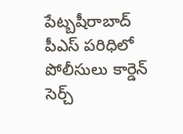పేట్బషీరాబాద్ పీఎస్ పరిధిలో పోలీసులు కార్డెన్ సెర్చ్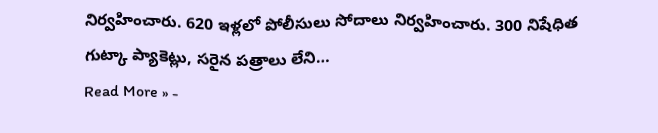నిర్వహించారు. 620 ఇళ్లలో పోలీసులు సోదాలు నిర్వహించారు. 300 నిషేధిత గుట్కా ప్యాకెట్లు, సరైన పత్రాలు లేని…
Read More » -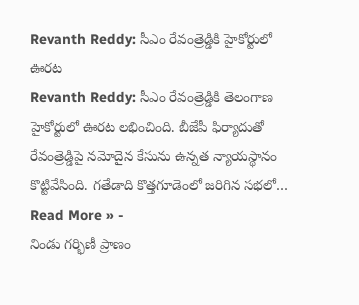Revanth Reddy: సీఎం రేవంత్రెడ్డికి హైకోర్టులో ఊరట
Revanth Reddy: సీఎం రేవంత్రెడ్డికి తెలంగాణ హైకోర్టులో ఊరట లభించింది. బీజేపీ ఫిర్యాదుతో రేవంత్రెడ్డిపై నమోదైన కేసును ఉన్నత న్యాయస్థానం కొట్టివేసింది. గతేడాది కొత్తగూడెంలో జరిగిన సభలో…
Read More » -
నిండు గర్భిణీ ప్రాణం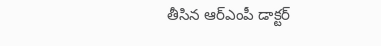తీసిన ఆర్ఎంపీ డాక్టర్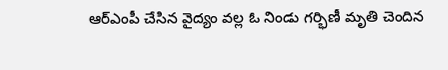ఆర్ఎంపీ చేసిన వైద్యం వల్ల ఓ నిండు గర్భిణీ మృతి చెందిన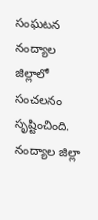సంఘటన నంద్యాల జిల్లాలో సంచలనం సృష్టించింది. నంద్యాల జిల్లా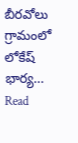బీరవోలు గ్రామంలో లోకేష్ భార్య…
Read